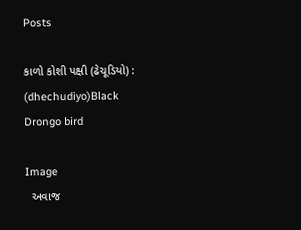Posts

કાળો કોશી પક્ષી (ઢેચૂડિયો) : (dhechudiyo)Black Drongo bird

Image
  અવાજ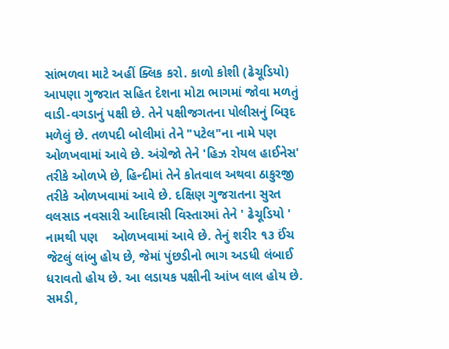સાંભળવા માટે અહીં ક્લિક કરો. કાળો કોશી (ઢેચૂડિયો)  આપણા ગુજરાત સહિત દેશના મોટા ભાગમાં જોવા મળતું વાડી-વગડાનું પક્ષી છે. તેને પક્ષીજગતના પોલીસનું બિરૂદ મળેલું છે. તળપદી બોલીમાં તેને "પટેલ"ના નામે પણ ઓળખવામાં આવે છે. અંગ્રેજો તેને 'હિઝ રોયલ હાઈનેસ' તરીકે ઓળખે છે, હિન્દીમાં તેને કોતવાલ અથવા ઠાકુરજી તરીકે ઓળખવામાં આવે છે. દક્ષિણ ગુજરાતના સુરત વલસાડ નવસારી આદિવાસી વિસ્તારમાં તેને ' ઢેચૂડિયો ' નામથી પણ    ઓળખવામાં આવે છે. તેનું શરીર ૧૩ ઈંચ જેટલું લાંબુ હોય છે, જેમાં પુંછડીનો ભાગ અડધી લંબાઈ ધરાવતો હોય છે. આ લડાયક પક્ષીની આંખ લાલ હોય છે. સમડી,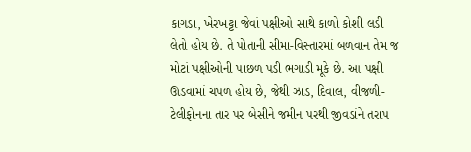કાગડા, ખેરખટ્ટા જેવાં પક્ષીઓ સાથે કાળો કોશી લડી લેતો હોય છે. તે પોતાની સીમા-વિસ્તારમાં બળવાન તેમ જ મોટાં પક્ષીઓની પાછળ પડી ભગાડી મૂકે છે. આ પક્ષી ઊડવામાં ચપળ હોય છે, જેથી ઝાડ, દિવાલ, વીજળી-ટેલીફોનના તાર પર બેસીને જમીન પરથી જીવડાંને તરાપ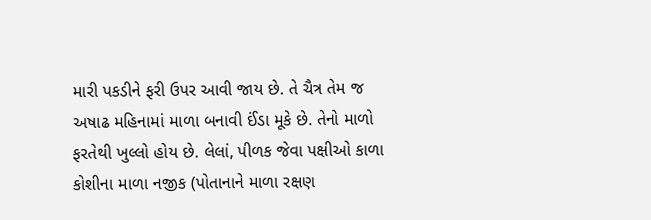મારી પકડીને ફરી ઉપર આવી જાય છે. તે ચૈત્ર તેમ જ અષાઢ મહિનામાં માળા બનાવી ઈંડા મૂકે છે. તેનો માળો ફરતેથી ખુલ્લો હોય છે. લેલાં, પીળક જેવા પક્ષીઓ કાળા કોશીના માળા નજીક (પોતાનાને માળા રક્ષણ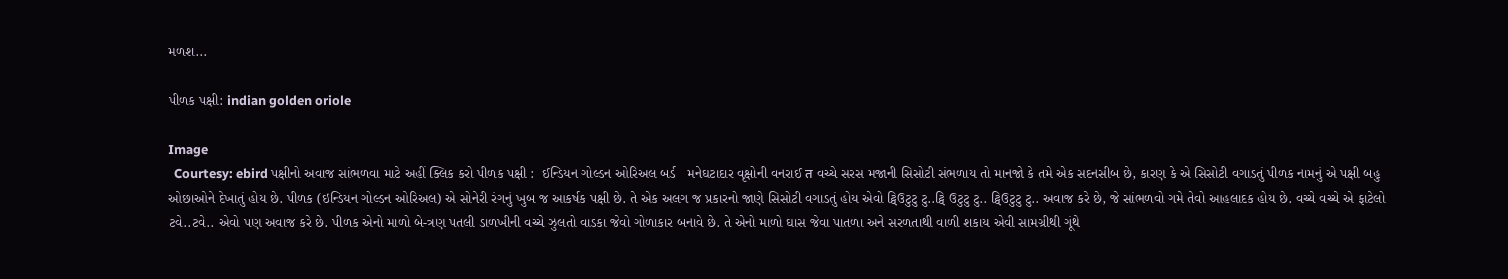મળશ...

પીળક પક્ષી: indian golden oriole

Image
  Courtesy: ebird પક્ષીનો અવાજ સાંભળવા માટે અહીં ક્લિક કરો પીળક પક્ષી :  ઈન્ડિયન ગોલ્ડન ઓરિઅલ બર્ડ   મનેઘટાદાર વૃક્ષોની વનરાઈ त વચ્ચે સરસ મજાની સિસોટી સંભળાય તો માનજો કે તમે એક સદનસીબ છે, કારણ કે એ સિસોટી વગાડતું પીળક નામનું એ પક્ષી બહુ ઓછાઓને દેખાતું હોય છે. પીળક (ઇન્ડિયન ગોલ્ડન ઓરિઅલ) એ સોનેરી રંગનું ખુબ જ આકર્ષક પક્ષી છે. તે એક અલગ જ પ્રકારનો જાણે સિસોટી વગાડતું હોય એવો ટ્વિઉટુટુ ટુ..ટ્વિ ઉટુટુ ટુ.. ટ્વિઉટુટુ ટુ.. અવાજ કરે છે, જે સાંભળવો ગમે તેવો આહલાદક હોય છે. વચ્ચે વચ્ચે એ ફાટેલો ટવે..ટવે.. એવો પણ અવાજ કરે છે. પીળક એનો માળો બે-ત્રણ પતલી ડાળખીની વચ્ચે ઝુલતો વાડકા જેવો ગોળાકાર બનાવે છે. તે એનો માળો ઘાસ જેવા પાતળા અને સરળતાથી વાળી શકાય એવી સામગ્રીથી ગૂંથે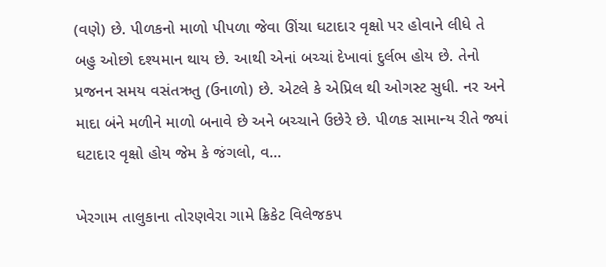(વણે) છે. પીળકનો માળો પીપળા જેવા ઊંચા ઘટાદાર વૃક્ષો પર હોવાને લીધે તે બહુ ઓછો દશ્યમાન થાય છે. આથી એનાં બચ્ચાં દેખાવાં દુર્લભ હોય છે. તેનો પ્રજનન સમય વસંતઋતુ (ઉનાળો) છે. એટલે કે એપ્રિલ થી ઓગસ્ટ સુધી. નર અને માદા બંને મળીને માળો બનાવે છે અને બચ્ચાને ઉછેરે છે. પીળક સામાન્ય રીતે જ્યાં ઘટાદાર વૃક્ષો હોય જેમ કે જંગલો, વ...

ખેરગામ તાલુકાના તોરણવેરા ગામે ક્રિકેટ વિલેજકપ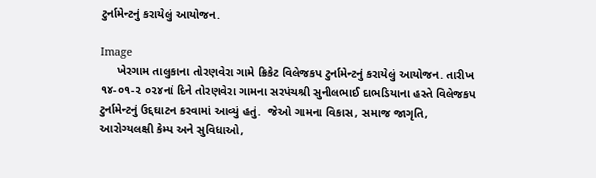ટુર્નામેન્ટનું કરાયેલું આયોજન.

Image
     ખેરગામ તાલુકાના તોરણવેરા ગામે ક્રિકેટ વિલેજકપ ટુર્નામેન્ટનું કરાયેલું આયોજન. તારીખ ૧૪-૦૧-૨ ૦૨૪નાં દિને તોરણવેરા ગામના સરપંચશ્રી સુનીલભાઈ દાભડિયાના હસ્તે વિલેજકપ ટુર્નામેન્ટનું ઉદ્દઘાટન કરવામાં આવ્યું હતું.  જેઓ ગામના વિકાસ, સમાજ જાગૃતિ, આરોગ્યલક્ષી કેમ્પ અને સુવિધાઓ,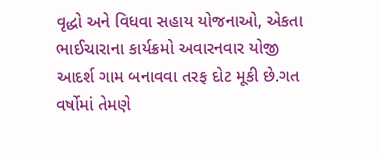વૃદ્ધો અને વિધવા સહાય યોજનાઓ, એકતા ભાઈચારાના કાર્યક્રમો અવારનવાર યોજી આદર્શ ગામ બનાવવા તરફ દોટ મૂકી છે.ગત વર્ષોમાં તેમણે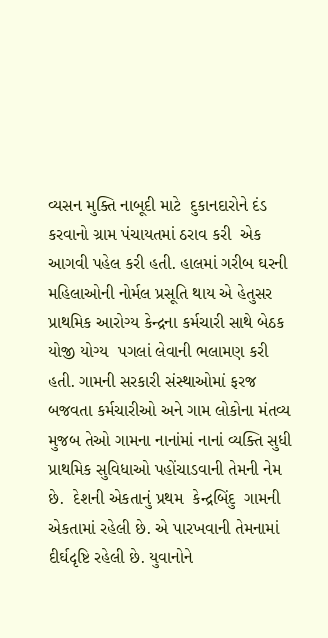વ્યસન મુક્તિ નાબૂદી માટે  દુકાનદારોને દંડ કરવાનો ગ્રામ પંચાયતમાં ઠરાવ કરી  એક આગવી પહેલ કરી હતી. હાલમાં ગરીબ ઘરની મહિલાઓની નોર્મલ પ્રસૂતિ થાય એ હેતુસર પ્રાથમિક આરોગ્ય કેન્દ્રના કર્મચારી સાથે બેઠક યોજી યોગ્ય  પગલાં લેવાની ભલામણ કરી  હતી. ગામની સરકારી સંસ્થાઓમાં ફરજ બજવતા કર્મચારીઓ અને ગામ લોકોના મંતવ્ય મુજબ તેઓ ગામના નાનાંમાં નાનાં વ્યક્તિ સુધી પ્રાથમિક સુવિધાઓ પહોંચાડવાની તેમની નેમ છે.  દેશની એકતાનું પ્રથમ  કેન્દ્રબિંદુ  ગામની એકતામાં રહેલી છે. એ પારખવાની તેમનામાં  દીર્ઘદૃષ્ટિ રહેલી છે. યુવાનોને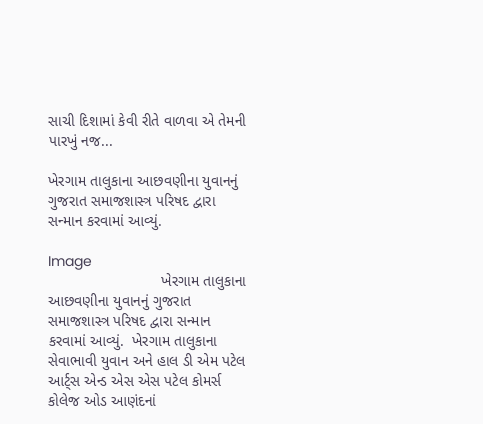સાચી દિશામાં કેવી રીતે વાળવા એ તેમની પારખું નજ...

ખેરગામ તાલુકાના આછવણીના યુવાનનું ગુજરાત સમાજશાસ્ત્ર પરિષદ દ્વારા સન્માન કરવામાં આવ્યું.

Image
                           ખેરગામ તાલુકાના આછવણીના યુવાનનું ગુજરાત સમાજશાસ્ત્ર પરિષદ દ્વારા સન્માન કરવામાં આવ્યું.  ખેરગામ તાલુકાના સેવાભાવી યુવાન અને હાલ ડી એમ પટેલ આર્ટ્સ એન્ડ એસ એસ પટેલ કોમર્સ કોલેજ ઓડ આણંદનાં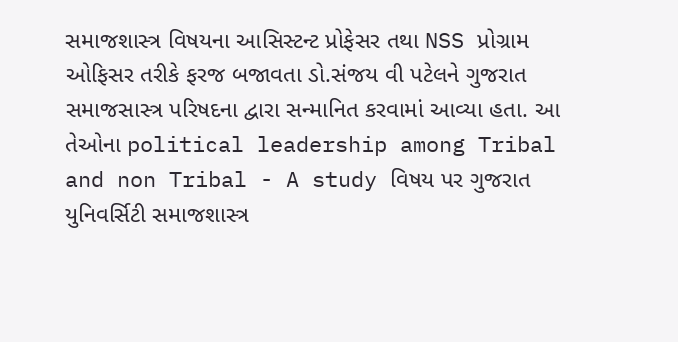સમાજશાસ્ત્ર વિષયના આસિસ્ટન્ટ પ્રોફેસર તથા NSS પ્રોગ્રામ ઓફિસર તરીકે ફરજ બજાવતા ડો.સંજય વી પટેલને ગુજરાત સમાજસાસ્ત્ર પરિષદના દ્વારા સન્માનિત કરવામાં આવ્યા હતા. આ તેઓના political leadership among Tribal and non Tribal - A study વિષય પર ગુજરાત યુનિવર્સિટી સમાજશાસ્ત્ર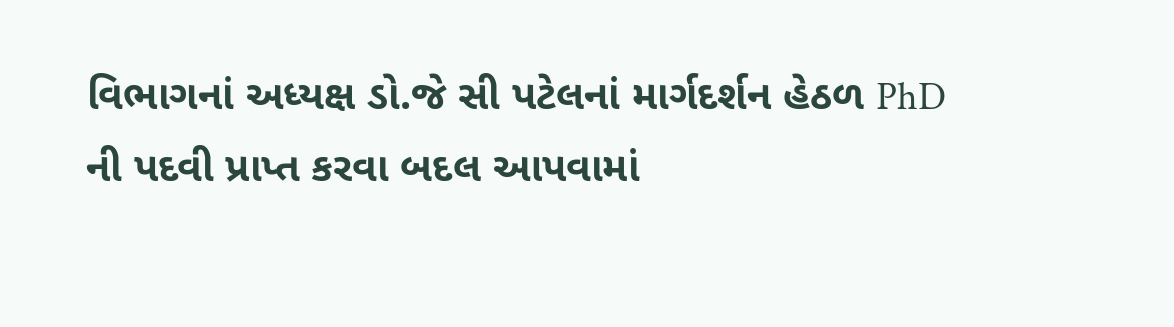વિભાગનાં અધ્યક્ષ ડો.જે સી પટેલનાં માર્ગદર્શન હેઠળ PhD ની પદવી પ્રાપ્ત કરવા બદલ આપવામાં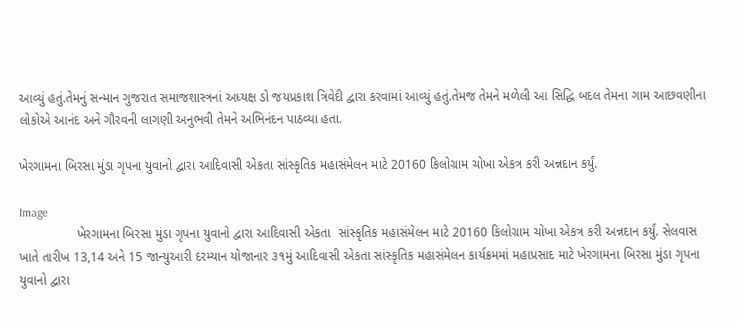આવ્યું હતું.તેમનું સન્માન ગુજરાત સમાજશાસ્ત્રનાં અધ્યક્ષ ડો જયપ્રકાશ ત્રિવેદી દ્વારા કરવામાં આવ્યું હતું.તેમજ તેમને મળેલી આ સિદ્ધિ બદલ તેમના ગામ આછવણીના લોકોએ આનંદ અને ગૌરવની લાગણી અનુભવી તેમને અભિનંદન પાઠવ્યા હતા.

ખેરગામના બિરસા મુંડા ગૃપના યુવાનો દ્વારા આદિવાસી એકતા સાંસ્કૃતિક મહાસંમેલન માટે 20160 કિલોગ્રામ ચોખા એકત્ર કરી અન્નદાન કર્યું.

Image
                ખેરગામના બિરસા મુંડા ગૃપના યુવાનો દ્વારા આદિવાસી એકતા  સાંસ્કૃતિક મહાસંમેલન માટે 20160 કિલોગ્રામ ચોખા એકત્ર કરી અન્નદાન કર્યું. સેલવાસ ખાતે તારીખ 13,14 અને 15 જાન્યુઆરી દરમ્યાન યોજાનાર ૩૧મું આદિવાસી એકતા સાંસ્કૃતિક મહાસંમેલન કાર્યક્રમમાં મહાપ્રસાદ માટે ખેરગામના બિરસા મુંડા ગૃપના યુવાનો દ્વારા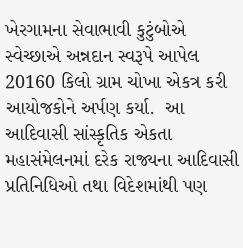ખેરગામના સેવાભાવી કુટુંબોએ સ્વેચ્છાએ અન્નદાન સ્વરૂપે આપેલ 20160 કિલો ગ્રામ ચોખા એકત્ર કરી આયોજકોને અર્પણ કર્યા.  આ આદિવાસી સાંસ્કૃતિક એકતા મહાસંમેલનમાં દરેક રાજ્યના આદિવાસી પ્રતિનિધિઓ તથા વિદેશમાંથી પણ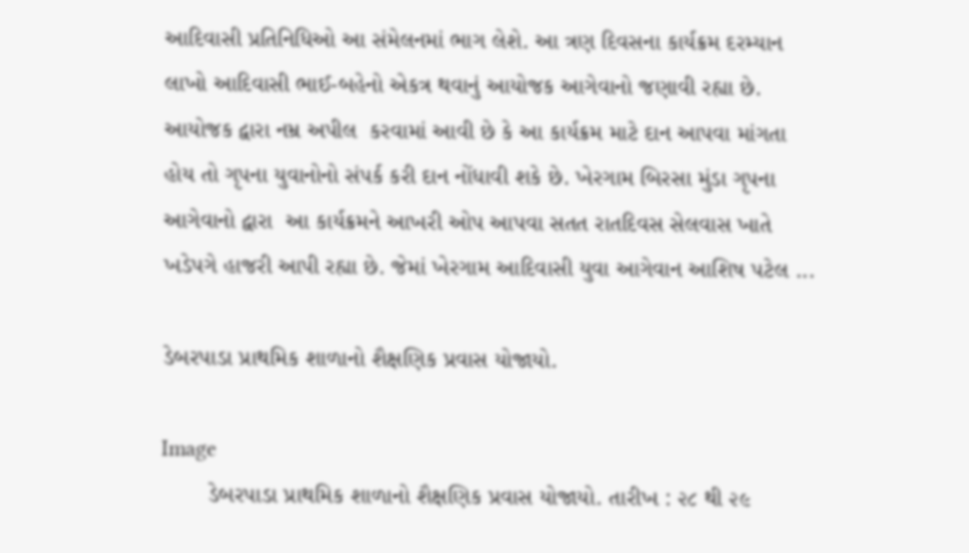આદિવાસી પ્રતિનિધિઓ આ સંમેલનમાં ભાગ લેશે. આ ત્રણ દિવસના કાર્યક્રમ દરમ્યાન લાખો આદિવાસી ભાઈ-બહેનો એકત્ર થવાનું આયોજક આગેવાનો જણાવી રહ્યા છે. આયોજક દ્વારા નમ્ર અપીલ  કરવામાં આવી છે કે આ કાર્યક્રમ માટે દાન આપવા માંગતા હોય તો ગૃપના યુવાનોનો સંપર્ક કરી દાન નોંધાવી શકે છે. ખેરગામ બિરસા મુંડા ગૃપના આગેવાનો દ્વારા  આ કાર્યક્રમને આખરી ઓપ આપવા સતત રાતદિવસ સેલવાસ ખાતે ખડેપગે હાજરી આપી રહ્યા છે. જેમાં ખેરગામ આદિવાસી યુવા આગેવાન આશિષ પટેલ ...

ડેબરપાડા પ્રાથમિક શાળાનો શૈક્ષણિક પ્રવાસ યોજાયો.

Image
       ડેબરપાડા પ્રાથમિક શાળાનો શૈક્ષણિક પ્રવાસ યોજાયો. તારીખ : ૨૮ થી ૨૯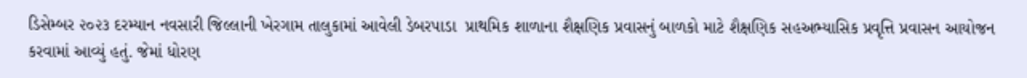ડિસેમ્બર ૨૦૨૩ દરમ્યાન નવસારી જિલ્લાની ખેરગામ તાલુકામાં આવેલી ડેબરપાડા  પ્રાથમિક શાળાના શૈક્ષણિક પ્રવાસનું બાળકો માટે શૈક્ષણિક સહઅભ્યાસિક પ્રવૃત્તિ પ્રવાસન આયોજન કરવામાં આવ્યું હતું. જેમાં ધોરણ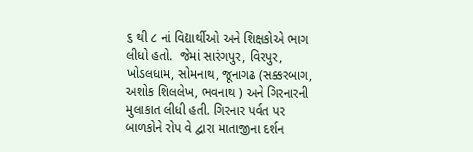૬ થી ૮ નાં વિદ્યાર્થીઓ અને શિક્ષકોએ ભાગ લીધો હતો.  જેમાં સારંગપુર, વિરપુર, ખોડલધામ, સોમનાથ, જૂનાગઢ (સક્કરબાગ, અશોક શિલલેખ, ભવનાથ ) અને ગિરનારની મુલાકાત લીધી હતી. ગિરનાર પર્વત પર બાળકોને રોપ વે દ્વારા માતાજીના દર્શન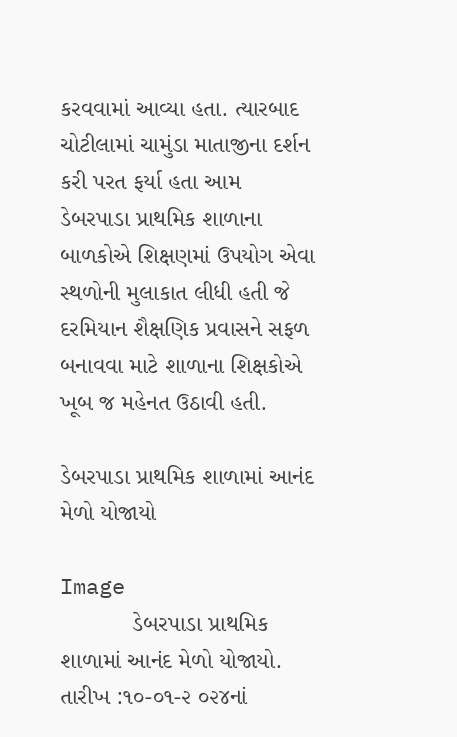કરવવામાં આવ્યા હતા. ત્યારબાદ ચોટીલામાં ચામુંડા માતાજીના દર્શન કરી પરત ફર્યા હતા આમ ડેબરપાડા પ્રાથમિક શાળાના બાળકોએ શિક્ષણમાં ઉપયોગ એવા સ્થળોની મુલાકાત લીધી હતી જે દરમિયાન શૈક્ષણિક પ્રવાસને સફળ બનાવવા માટે શાળાના શિક્ષકોએ ખૂબ જ મહેનત ઉઠાવી હતી.

ડેબરપાડા પ્રાથમિક શાળામાં આનંદ મેળો યોજાયો

Image
           ડેબરપાડા પ્રાથમિક શાળામાં આનંદ મેળો યોજાયો. તારીખ :૧૦-૦૧-૨ ૦૨૪નાં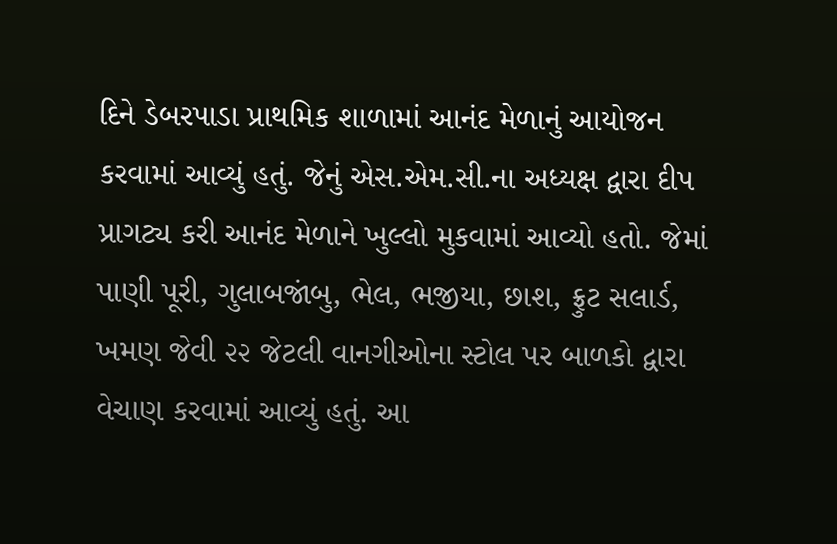દિને ડેબરપાડા પ્રાથમિક શાળામાં આનંદ મેળાનું આયોજન કરવામાં આવ્યું હતું. જેનું એસ.એમ.સી.ના અધ્યક્ષ દ્વારા દીપ પ્રાગટ્ય કરી આનંદ મેળાને ખુલ્લો મુકવામાં આવ્યો હતો. જેમાં પાણી પૂરી, ગુલાબજાંબુ, ભેલ, ભજીયા, છાશ, ફ્રુટ સલાર્ડ, ખમણ જેવી ૨૨ જેટલી વાનગીઓના સ્ટોલ પર બાળકો દ્વારા વેચાણ કરવામાં આવ્યું હતું. આ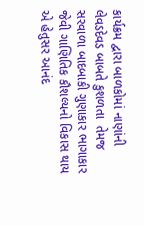કાર્યક્રમ દ્વારા બાળકોમાં નાણાંની લેવડદેવડ બાબતે કુશળતા  તેમજ સરવાળા બાદબાકી ગુણાકાર ભાગાકાર જેવી ગાણિતિક કૌશલ્યનો વિકાસ થાય એ હેતુસર આનંદ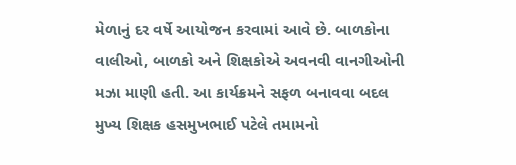મેળાનું દર વર્ષે આયોજન કરવામાં આવે છે. બાળકોના વાલીઓ, બાળકો અને શિક્ષકોએ અવનવી વાનગીઓની મઝા માણી હતી. આ કાર્યક્રમને સફળ બનાવવા બદલ મુખ્ય શિક્ષક હસમુખભાઈ પટેલે તમામનો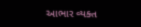આભાર વ્યક્ત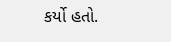કર્યો હતો.